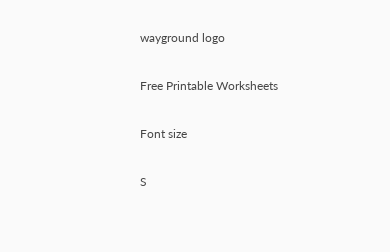wayground logo

Free Printable Worksheets

Font size

S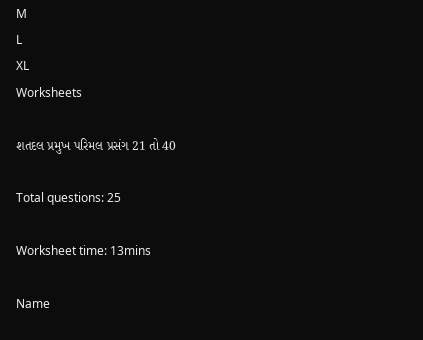M
L
XL
Worksheets

શતદલ પ્રમુખ પરિમલ પ્રસંગ 21 તો 40

Total questions: 25

Worksheet time: 13mins

Name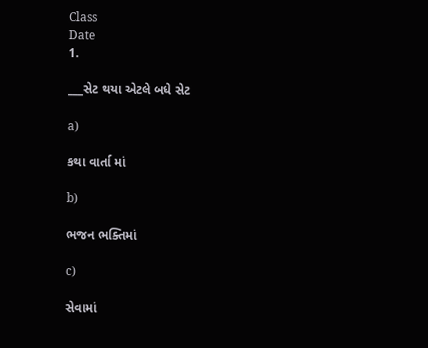Class
Date
1.

___સેટ થયા એટલે બધે સેટ

a)

કથા વાર્તા માં

b)

ભજન ભક્તિમાં

c)

સેવામાં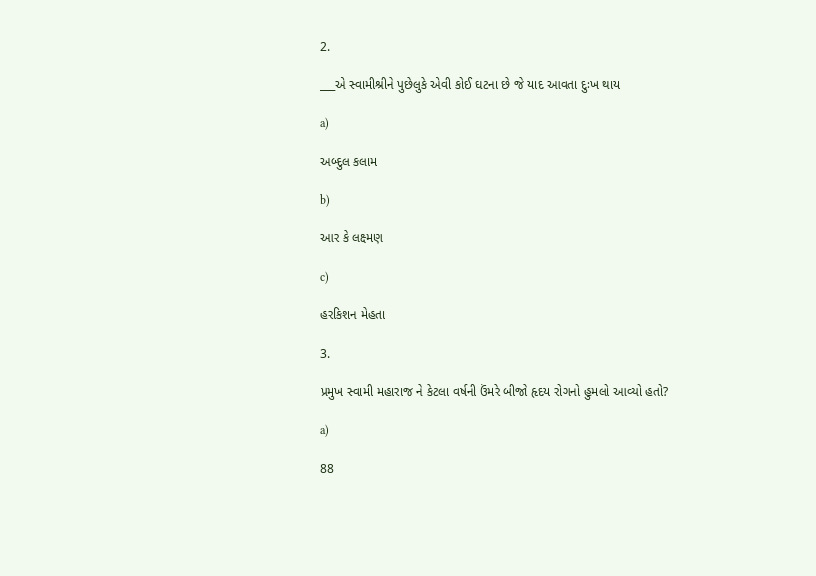2.

___એ સ્વામીશ્રીને પુછેલુકે એવી કોઈ ઘટના છે જે યાદ આવતા દુઃખ થાય

a)

અબ્દુલ કલામ

b)

આર કે લક્ષ્મણ

c)

હરકિશન મેહતા

3.

પ્રમુખ સ્વામી મહારાજ ને કેટલા વર્ષની ઉંમરે બીજો હૃદય રોગનો હુમલો આવ્યો હતો?

a)

88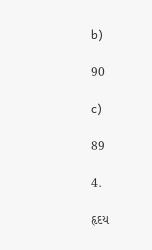b)

90

c)

89

4.

હૃદય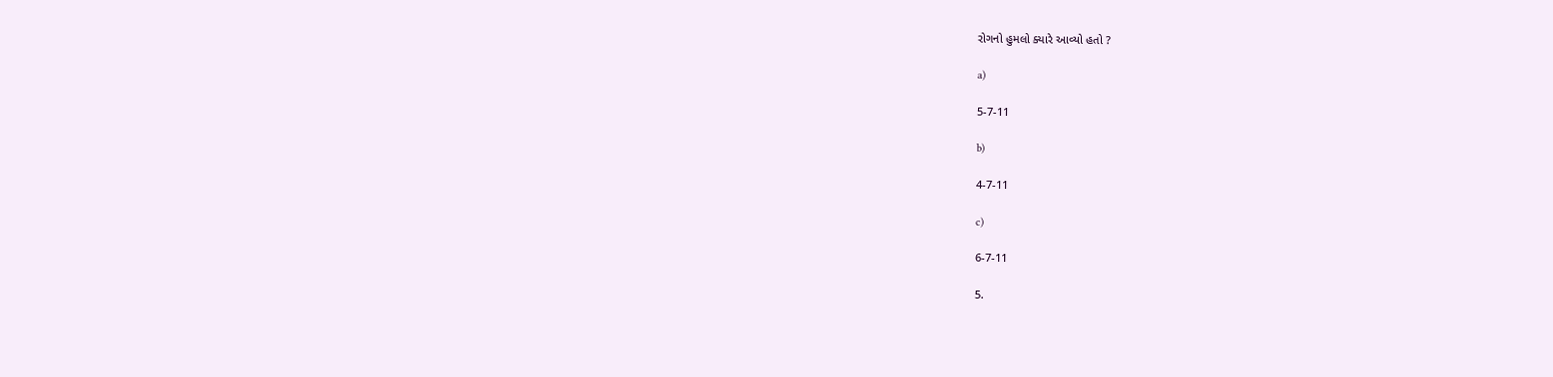રોગનો હુમલો ક્યારે આવ્યો હતો ?

a)

5-7-11

b)

4-7-11

c)

6-7-11

5.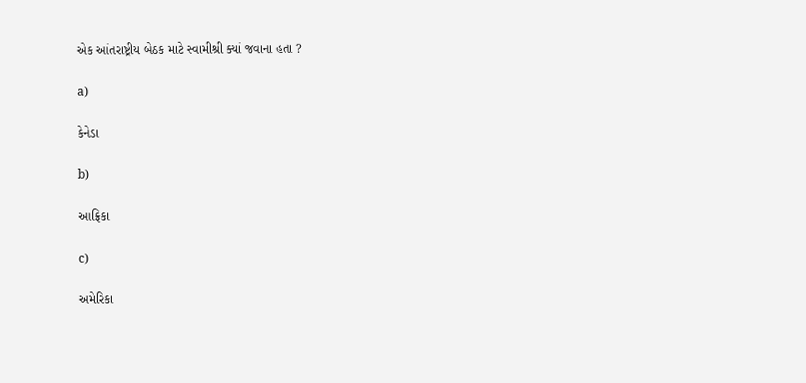એક આંતરાષ્ટ્રીય બેઠક માટે સ્વામીશ્રી ક્યાં જવાના હતા ?

a)

કેનેડા

b)

આફ્રિકા

c)

અમેરિકા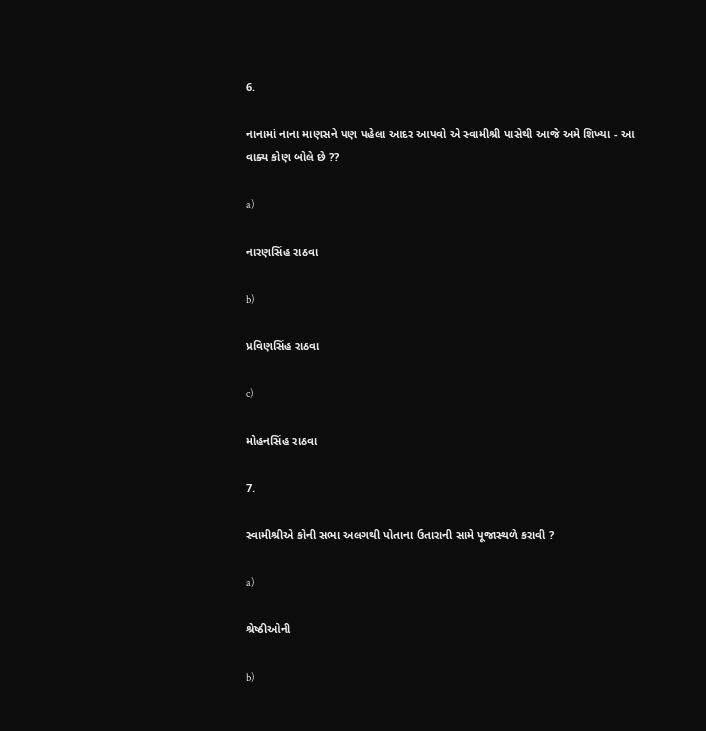6.

નાનામાં નાના માણસને પણ પહેલા આદર આપવો એ સ્વામીશ્રી પાસેથી આજે અમે શિખ્યા - આ વાક્ય કોણ બોલે છે ??

a)

નારણસિંહ રાઠવા

b)

પ્રવિણસિંહ રાઠવા

c)

મોહનસિંહ રાઠવા

7.

સ્વામીશ્રીએ કોની સભા અલગથી પોતાના ઉતારાની સામે પૂજાસ્થળે કરાવી ?

a)

શ્રેષ્ઠીઓની

b)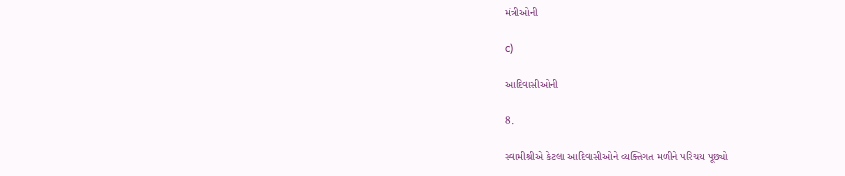મંત્રીઓની

c)

આદિવાસીઓની

8.

સ્વામીશ્રીએ કેટલા આદિવાસીઓને વ્યક્તિગત મળીને પરિચય પૂછ્યો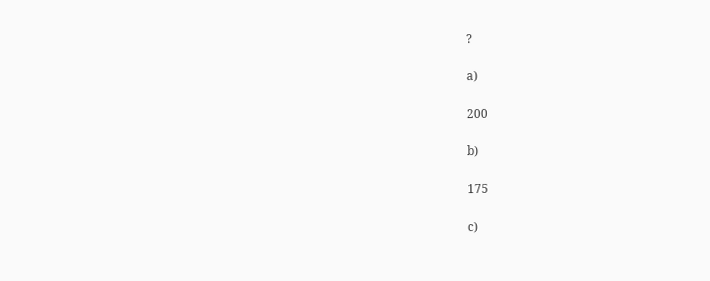?

a)

200

b)

175

c)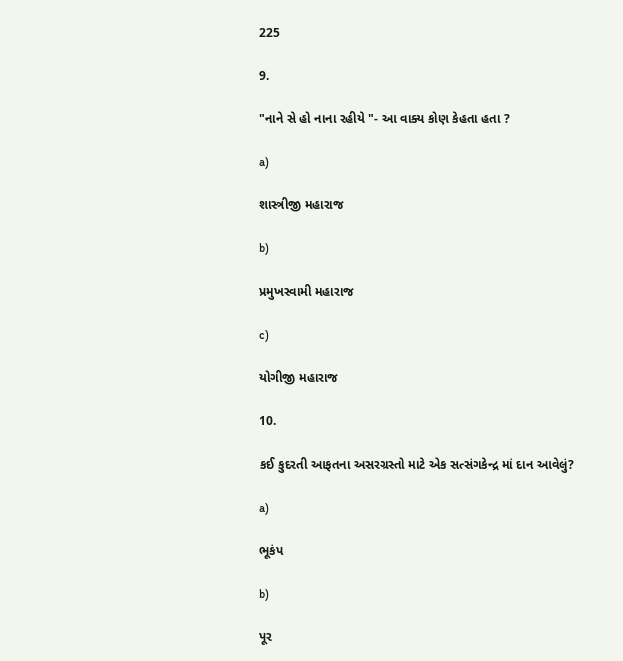225

9.

"નાને સે હો નાના રહીયે "- આ વાક્ય કોણ કેહતા હતા ?

a)

શાસ્ત્રીજી મહારાજ

b)

પ્રમુખસ્વામી મહારાજ

c)

યોગીજી મહારાજ

10.

કઈ કુદરતી આફતના અસરગ્રસ્તો માટે એક સત્સંગકેન્દ્ર માં દાન આવેલું?

a)

ભૂકંપ

b)

પૂર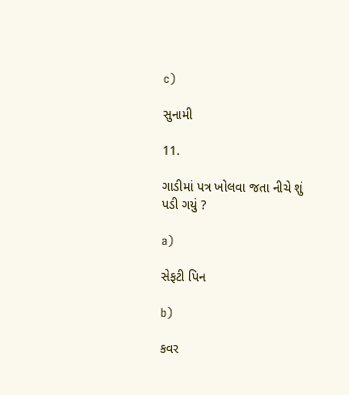c)

સુનામી

11.

ગાડીમાં પત્ર ખોલવા જતા નીચે શું પડી ગયું ?

a)

સેફટી પિન

b)

કવર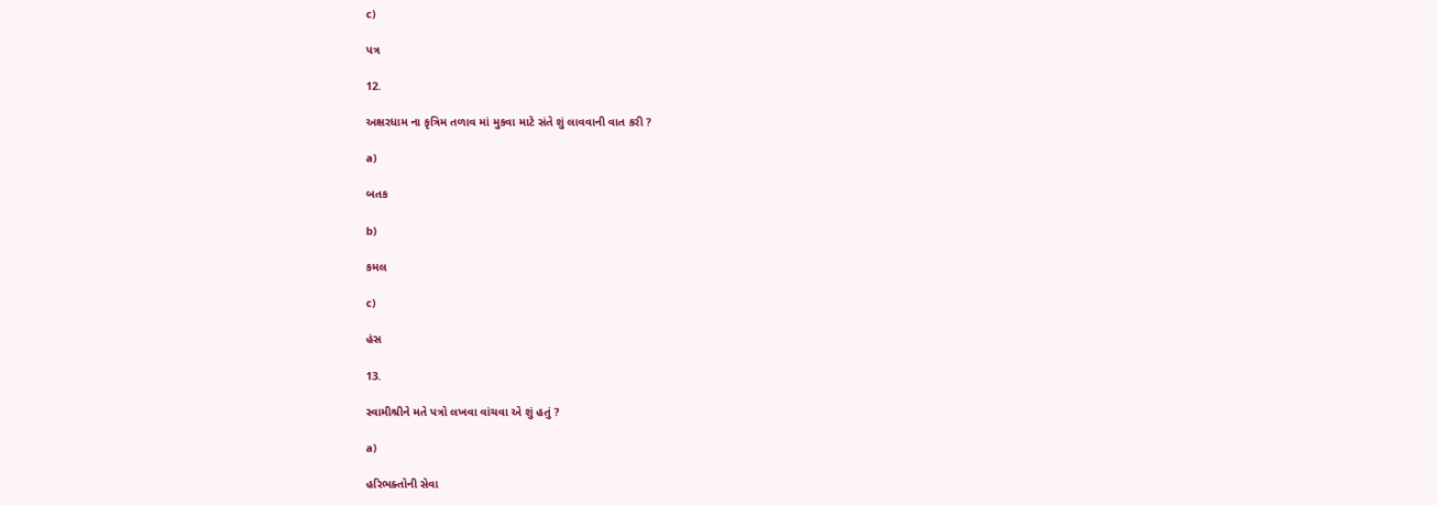c)

પત્ર

12.

અક્ષરધામ ના કૃત્રિમ તળાવ માં મુકવા માટે સંતે શું લાવવાની વાત કરી ?

a)

બતક

b)

કમલ

c)

હંસ

13.

સ્વામીશ્રીને મતે પત્રો લખવા વાંચવા એ શું હતું ?

a)

હરિભક્તોની સેવા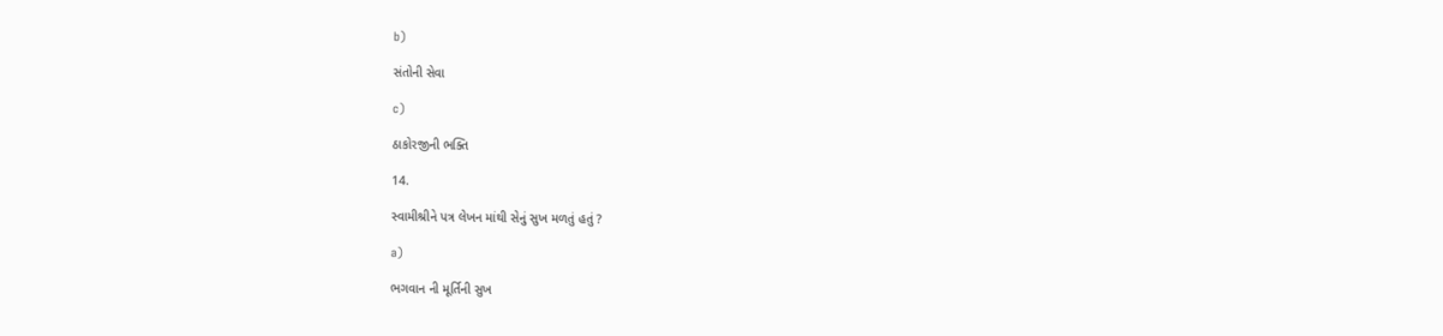b)

સંતોની સેવા

c)

ઠાકોરજીની ભક્તિ

14.

સ્વામીશ્રીને પત્ર લેખન માંથી સેનું સુખ મળતું હતું ?

a)

ભગવાન ની મૂર્તિની સુખ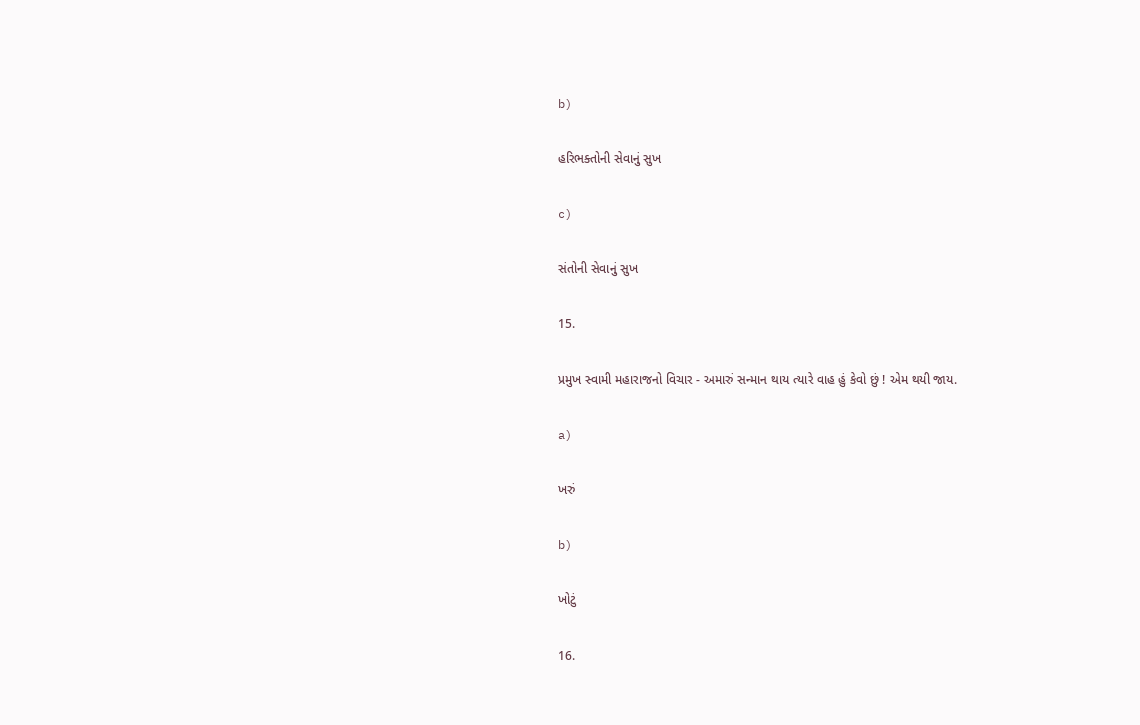b)

હરિભક્તોની સેવાનું સુખ

c)

સંતોની સેવાનું સુખ

15.

પ્રમુખ સ્વામી મહારાજનો વિચાર - અમારું સન્માન થાય ત્યારે વાહ હું કેવો છું ! એમ થયી જાય.

a)

ખરું

b)

ખોટું

16.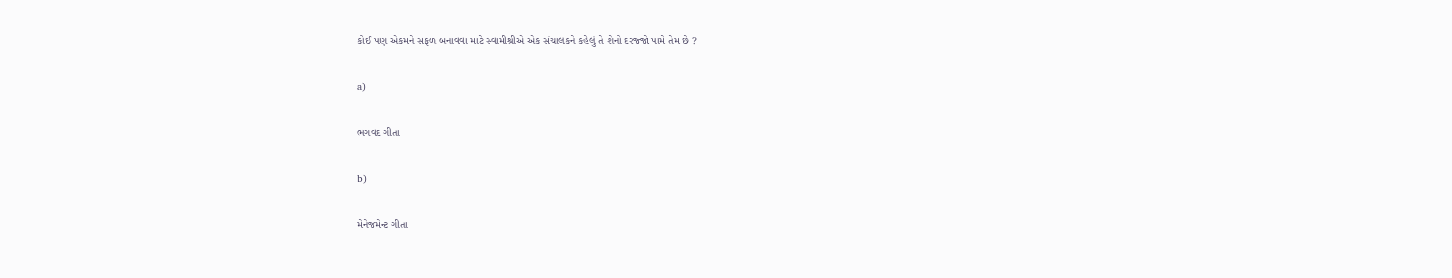કોઈ પણ એકમને સફળ બનાવવા માટે સ્વામીશ્રીએ એક સંચાલકને કહેલું તે શેનો દરજ્જો પામે તેમ છે ?

a)

ભગવદ ગીતા

b)

મેનેજમેન્ટ ગીતા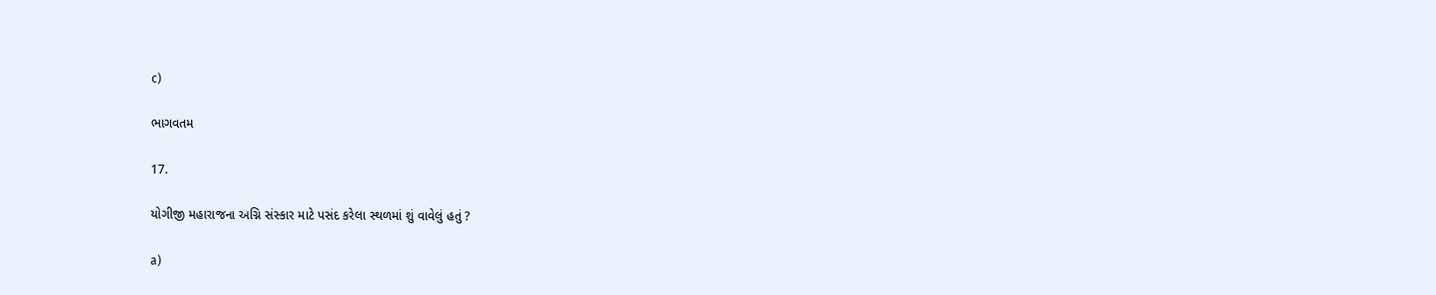c)

ભાગવતમ

17.

યોગીજી મહારાજના અગ્નિ સંસ્કાર માટે પસંદ કરેલા સ્થળમાં શું વાવેલું હતું ?

a)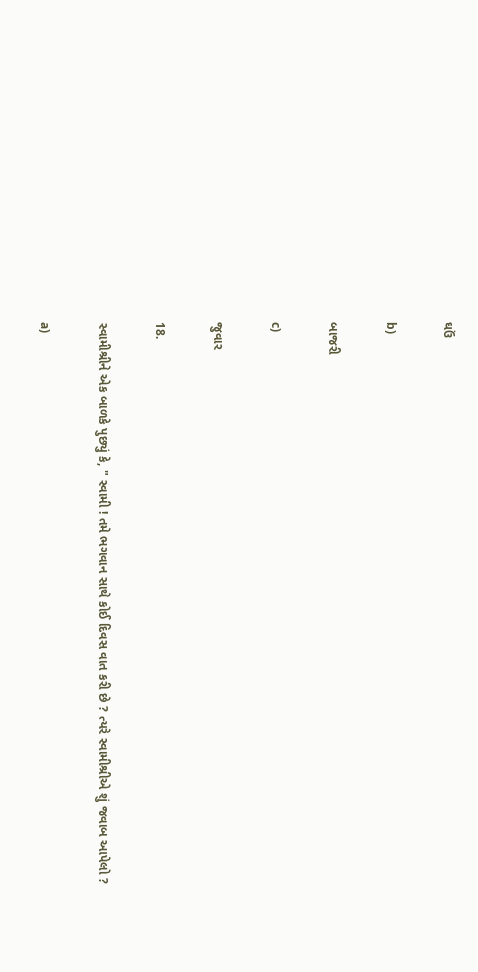ઘઉં

b)

બાજરી

c)

જુવાર

18.

સ્વામીશ્રીને એક બાળકે પુછ્યું કે, " સ્વામી ! તમે ભગવાન સાથે કોઈ દિવસ વાત કરી છે ? ત્યરે સ્વામીશ્રીએ શું જવાબ આપેલો ?

a)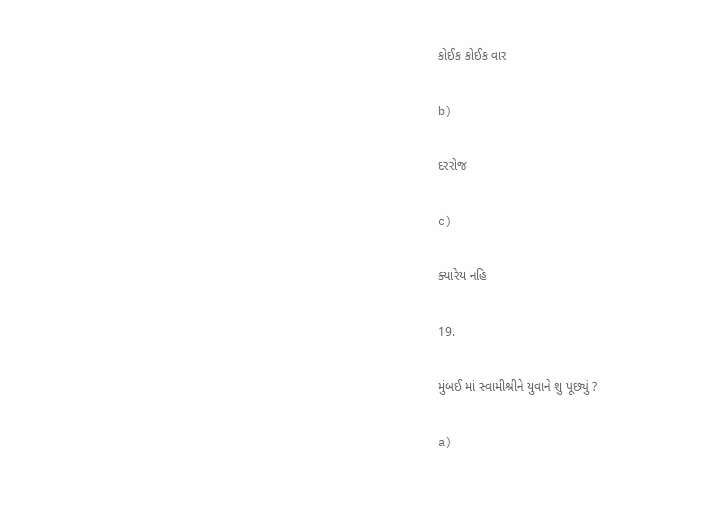કોઈક કોઈક વાર

b)

દરરોજ

c)

ક્યારેય નહિ

19.

મુંબઈ માં સ્વામીશ્રીને યુવાને શુ પૂછ્યું ?

a)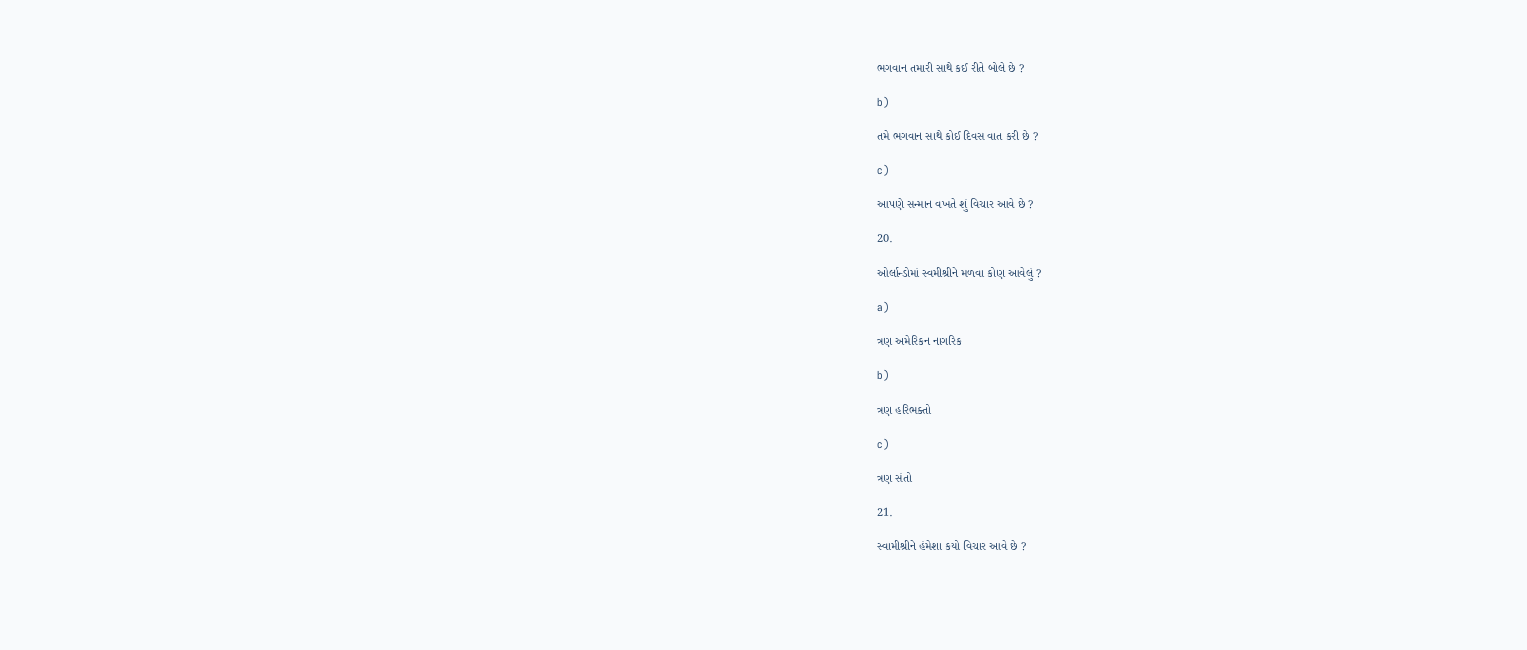ભગવાન તમારી સાથે કઈ રીતે બોલે છે ?

b)

તમે ભગવાન સાથે કોઈ દિવસ વાત કરી છે ?

c)

આપણે સન્માન વખતે શું વિચાર આવે છે ?

20.

ઓર્લાન્ડોમાં સ્વમીશ્રીને મળવા કોણ આવેલું ?

a)

ત્રણ અમેરિકન નાગરિક

b)

ત્રણ હરિભક્તો

c)

ત્રણ સંતો

21.

સ્વામીશ્રીને હંમેશા કયો વિચાર આવે છે ?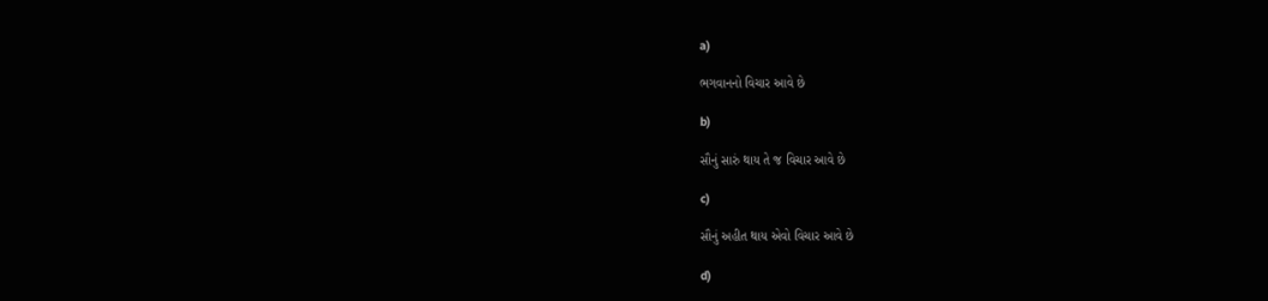a)

ભગવાનનો વિચાર આવે છે

b)

સૌનું સારું થાય તે જ વિચાર આવે છે

c)

સૌનું અહીત થાય એવો વિચાર આવે છે

d)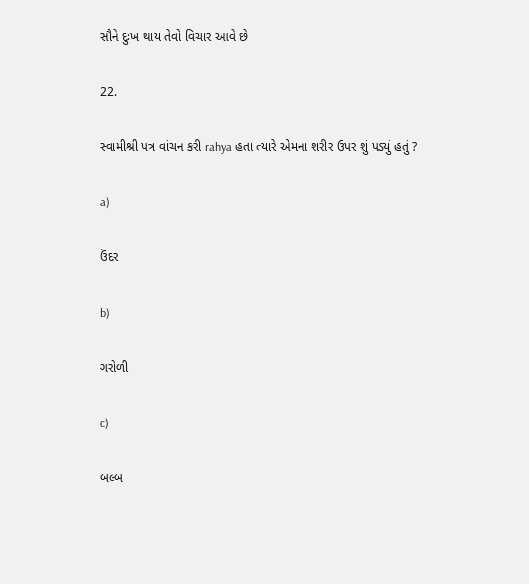સૌને દુઃખ થાય તેવો વિચાર આવે છે

22.

સ્વામીશ્રી પત્ર વાંચન કરી rahya હતા ત્યારે એમના શરીર ઉપર શું પડ્યું હતું ?

a)

ઉંદર

b)

ગરોળી

c)

બલ્બ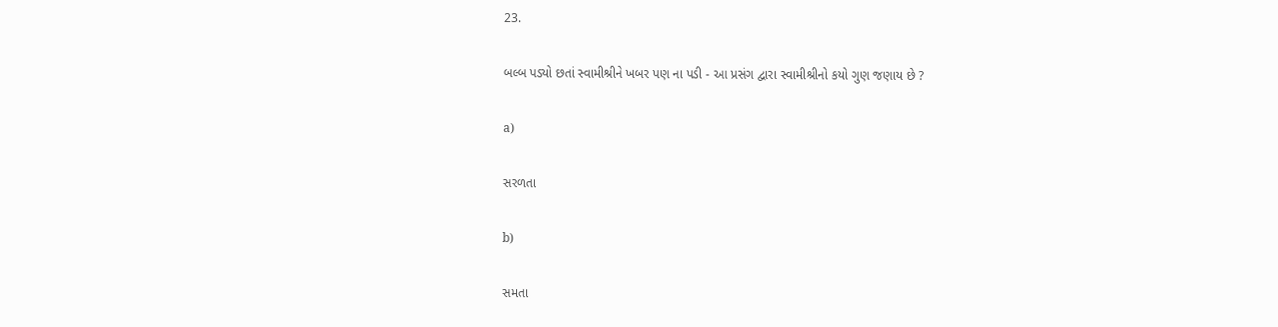23.

બલ્બ પડ્યો છતાં સ્વામીશ્રીને ખબર પણ ના પડી - આ પ્રસંગ દ્વારા સ્વામીશ્રીનો કયો ગુણ જણાય છે ?

a)

સરળતા

b)

સમતા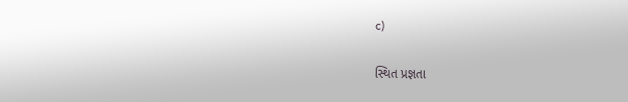c)

સ્થિત પ્રજ્ઞતા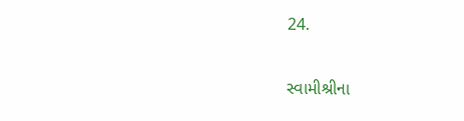24.

સ્વામીશ્રીના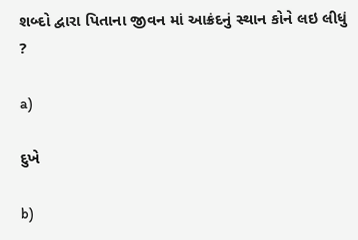શબ્દો દ્વારા પિતાના જીવન માં આક્રંદનું સ્થાન કોને લઇ લીધું ?

a)

દુખે

b)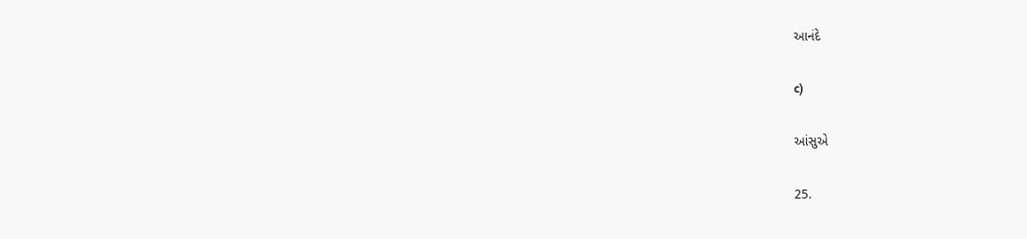આનંદે

c)

આંસુએ

25.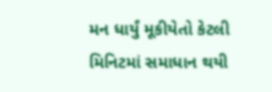મન ધાર્યું મૂકીયેતો કેટલી મિનિટમાં સમાધાન થયી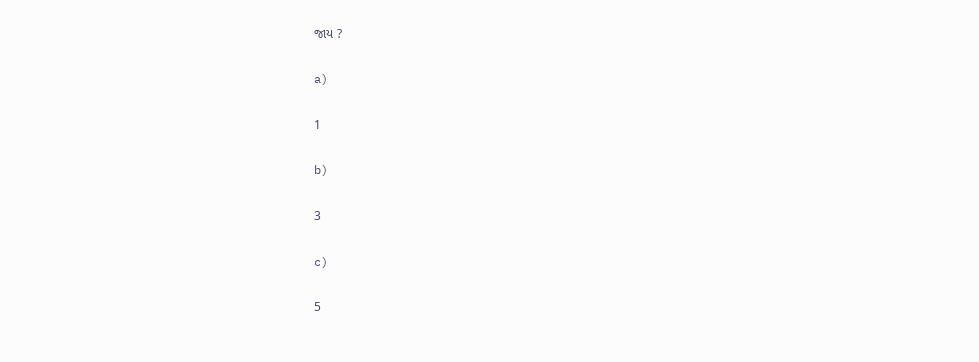જાય ?

a)

1

b)

3

c)

5